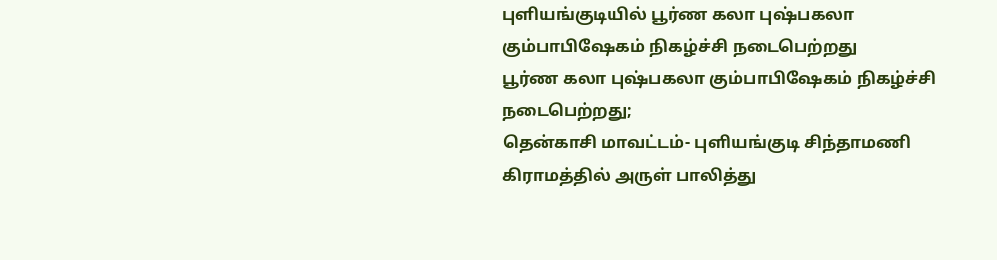புளியங்குடியில் பூர்ண கலா புஷ்பகலா கும்பாபிஷேகம் நிகழ்ச்சி நடைபெற்றது
பூர்ண கலா புஷ்பகலா கும்பாபிஷேகம் நிகழ்ச்சி நடைபெற்றது;
தென்காசி மாவட்டம்- புளியங்குடி சிந்தாமணி கிராமத்தில் அருள் பாலித்து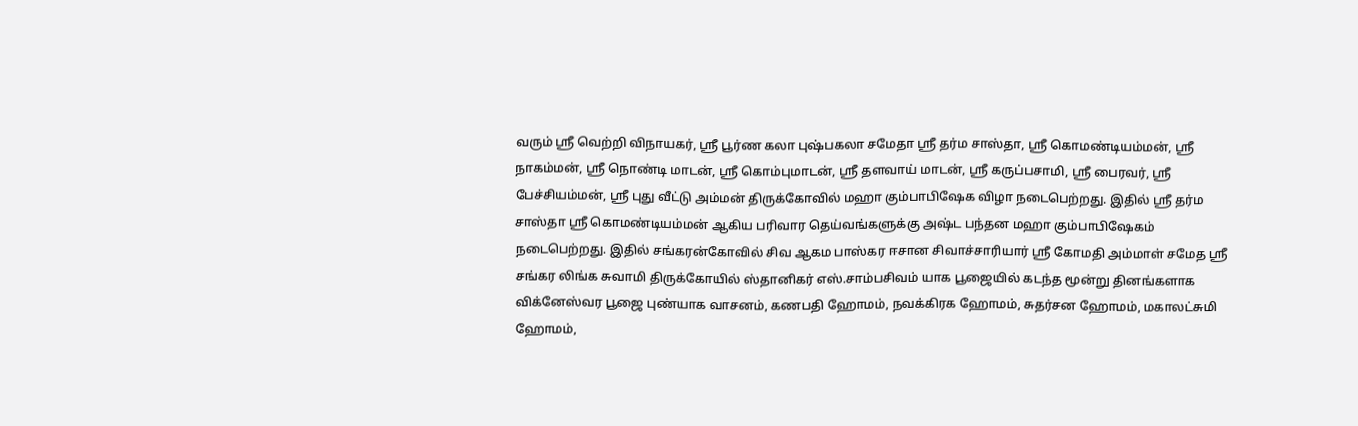வரும் ஸ்ரீ வெற்றி விநாயகர், ஸ்ரீ பூர்ண கலா புஷ்பகலா சமேதா ஸ்ரீ தர்ம சாஸ்தா, ஸ்ரீ கொமண்டியம்மன், ஸ்ரீ நாகம்மன், ஸ்ரீ நொண்டி மாடன், ஸ்ரீ கொம்புமாடன், ஸ்ரீ தளவாய் மாடன், ஸ்ரீ கருப்பசாமி, ஸ்ரீ பைரவர், ஸ்ரீ பேச்சியம்மன், ஸ்ரீ புது வீட்டு அம்மன் திருக்கோவில் மஹா கும்பாபிஷேக விழா நடைபெற்றது. இதில் ஸ்ரீ தர்ம சாஸ்தா ஸ்ரீ கொமண்டியம்மன் ஆகிய பரிவார தெய்வங்களுக்கு அஷ்ட பந்தன மஹா கும்பாபிஷேகம் நடைபெற்றது. இதில் சங்கரன்கோவில் சிவ ஆகம பாஸ்கர ஈசான சிவாச்சாரியார் ஸ்ரீ கோமதி அம்மாள் சமேத ஸ்ரீ சங்கர லிங்க சுவாமி திருக்கோயில் ஸ்தானிகர் எஸ்.சாம்பசிவம் யாக பூஜையில் கடந்த மூன்று தினங்களாக விக்னேஸ்வர பூஜை புண்யாக வாசனம், கணபதி ஹோமம், நவக்கிரக ஹோமம், சுதர்சன ஹோமம், மகாலட்சுமி ஹோமம்,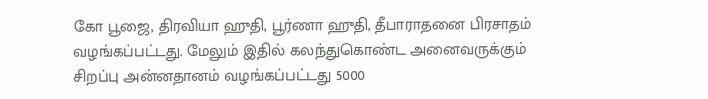கோ பூஜை, திரவியா ஹுதி, பூர்ணா ஹுதி, தீபாராதனை பிரசாதம் வழங்கப்பட்டது. மேலும் இதில் கலந்துகொண்ட அனைவருக்கும் சிறப்பு அன்னதானம் வழங்கப்பட்டது 5000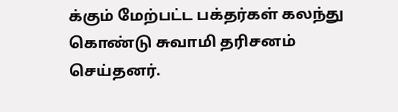க்கும் மேற்பட்ட பக்தர்கள் கலந்து கொண்டு சுவாமி தரிசனம் செய்தனர்.